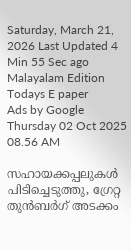Saturday, March 21, 2026 Last Updated 4 Min 55 Sec ago Malayalam Edition
Todays E paper
Ads by Google
Thursday 02 Oct 2025 08.56 AM

സഹായക്കപ്പലുകള്‍ പിടിച്ചെടുത്തു, ഗ്രേറ്റ തുന്‍ബര്‍ഗ് അടക്കം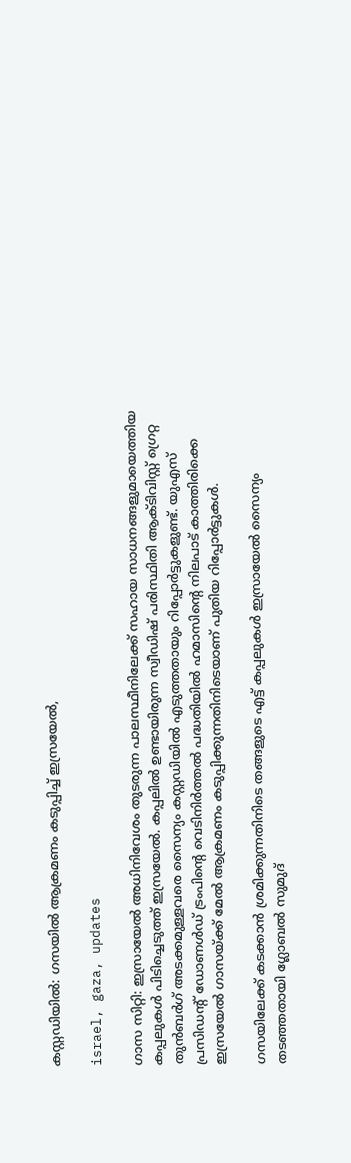കസ്റ്റഡിയില്‍: ഗസയില്‍ ആക്രമണം കടുപ്പിച്ച് ഇസ്രയേല്‍,

israel, gaza, updates

ഗാസ സിറ്റി: ഇസ്രായേല്‍ അധിനിവേശം തുടരുന്ന പാലസ്ഥീനിലേക്ക് സഹായ സാധനങ്ങളുമായെത്തിയ കപ്പലുകള്‍ പിടിച്ചെടുത്ത് ഇസ്രയേല്‍. കപ്പലില്‍ ഉണ്ടായിരുന്ന സ്വീഡിഷ് പരിസ്ഥിതി ആക്ടിവിസ്റ്റ് ഗ്രെറ്റ തുന്‍ബര്‍ഗ് അടക്കമുള്ളവരെ സൈന്യം കസ്റ്റഡിയില്‍ എടുത്തതായും റിപ്പോര്‍ട്ടുകളുണ്ട്. യുഎസ് പ്രസിഡന്റ് ഡോണള്‍ഡ് ട്രംപിന്റെ വെടിനിര്‍ത്തല്‍ പദ്ധതിയില്‍ ഹമാസിന്റെ നിലപാട് കാത്തിരിക്കെ ഇസ്രയേല്‍ ഗാസയ്ക്ക് മേല്‍ ആക്രമണം കടുപ്പിക്കുന്നതിനിടെയാണ് പുതിയ റിപ്പോര്‍ട്ടുകള്‍.

ഗസയിലേക്ക് കടക്കാന്‍ ശ്രമിക്കുന്നതിനിടെ തങ്ങളുടെ എട്ട് കപ്പലുകള്‍ ഇസ്രായേല്‍ സൈന്യം തടഞ്ഞതായി ഗ്ലോബല്‍ സുമുദ്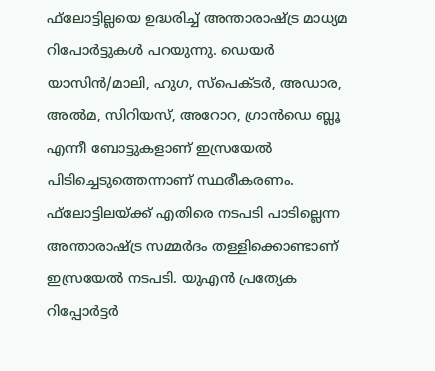ഫ്‌ലോട്ടില്ലയെ ഉദ്ധരിച്ച് അന്താരാഷ്ട്ര മാധ്യമ റിപോര്‍ട്ടുകള്‍ പറയുന്നു. ഡെയര്‍ യാസിന്‍/മാലി, ഹുഗ, സ്‌പെക്ടര്‍, അഡാര, അല്‍മ, സിറിയസ്, അറോറ, ഗ്രാന്‍ഡെ ബ്ലൂ എന്നീ ബോട്ടുകളാണ് ഇസ്രയേല്‍ പിടിച്ചെടുത്തെന്നാണ് സ്ഥരീകരണം. ഫ്‌ലോട്ടിലയ്ക്ക് എതിരെ നടപടി പാടില്ലെന്ന അന്താരാഷ്ട്ര സമ്മര്‍ദം തള്ളിക്കൊണ്ടാണ് ഇസ്രയേല്‍ നടപടി. യുഎന്‍ പ്രത്യേക റിപ്പോര്‍ട്ടര്‍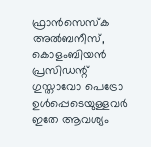ഫ്രാന്‍സെസ്‌ക അല്‍ബനീസ്, കൊളംബിയന്‍ പ്രസിഡന്റ് ഗുസ്താവോ പെട്രോ ഉള്‍പ്പെടെയുള്ളവര്‍ ഇതേ ആവശ്യം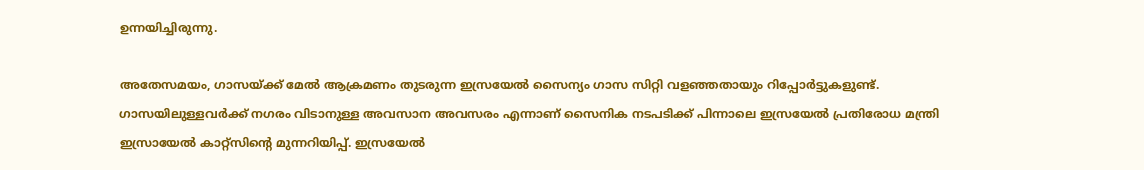ഉന്നയിച്ചിരുന്നു.

അതേസമയം, ഗാസയ്ക്ക് മേല്‍ ആക്രമണം തുടരുന്ന ഇസ്രയേല്‍ സൈന്യം ഗാസ സിറ്റി വളഞ്ഞതായും റിപ്പോര്‍ട്ടുകളുണ്ട്. ഗാസയിലുള്ളവര്‍ക്ക് നഗരം വിടാനുള്ള അവസാന അവസരം എന്നാണ് സൈനിക നടപടിക്ക് പിന്നാലെ ഇസ്രയേല്‍ പ്രതിരോധ മന്ത്രി ഇസ്രായേല്‍ കാറ്റ്‌സിന്റെ മുന്നറിയിപ്പ്. ഇസ്രയേല്‍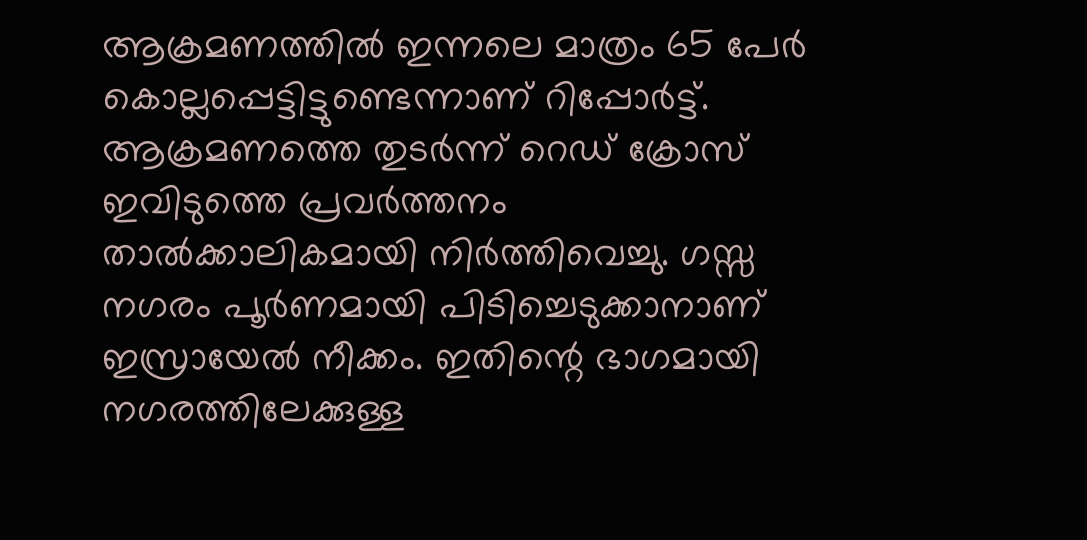ആക്രമണത്തില്‍ ഇന്നലെ മാത്രം 65 പേര്‍ കൊല്ലപ്പെട്ടിട്ടുണ്ടെന്നാണ് റിപ്പോര്‍ട്ട്. ആക്രമണത്തെ തുടര്‍ന്ന് റെഡ് ക്രോസ് ഇവിടുത്തെ പ്രവര്‍ത്തനം താല്‍ക്കാലികമായി നിര്‍ത്തിവെച്ചു. ഗസ്സ നഗരം പൂര്‍ണമായി പിടിച്ചെടുക്കാനാണ് ഇസ്രായേല്‍ നീക്കം. ഇതിന്റെ ഭാഗമായി നഗരത്തിലേക്കുള്ള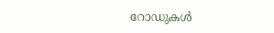റോഡുകള്‍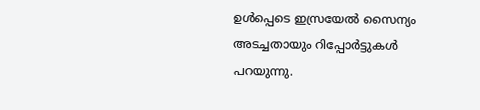ഉള്‍പ്പെടെ ഇസ്രയേല്‍ സൈന്യം അടച്ചതായും റിപ്പോര്‍ട്ടുകള്‍ പറയുന്നു.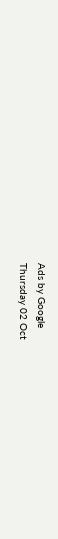Ads by Google
Thursday 02 Oct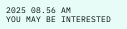2025 08.56 AM
YOU MAY BE INTERESTED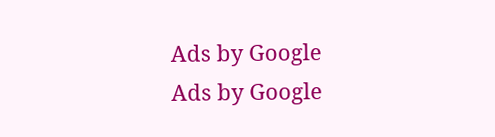Ads by Google
Ads by Google